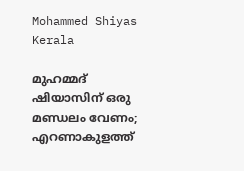Mohammed Shiyas
Kerala

മുഹമ്മദ് ഷിയാസിന് ഒരു മണ്ഡലം വേണം; എറണാകുളത്ത്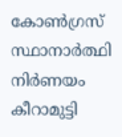കോണ്‍ഗ്രസ് സ്ഥാനാര്‍ത്ഥി നിര്‍ണയം കീറാമുട്ടി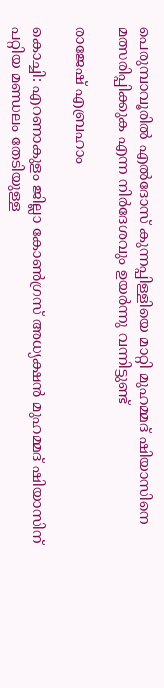പെരുമ്പാവൂരില്‍ എല്‍ദോസ് കുന്നപ്പിള്ളിയെ മാറ്റി മുഹമ്മദ് ഷിയാസിനെ മത്സരിപ്പിക്കുക എന്ന നിര്‍ദേശവും ഉയര്‍ന്നു വന്നിട്ടുണ്ട്

രാജേഷ് എബ്രഹാം

കൊച്ചി: എറണാകുളം ജില്ലാ കോണ്‍ഗ്രസ് അധ്യക്ഷന്‍ മുഹമ്മദ് ഷിയാസിന് പറ്റിയ മണ്ഡലം തേടിയുള്ള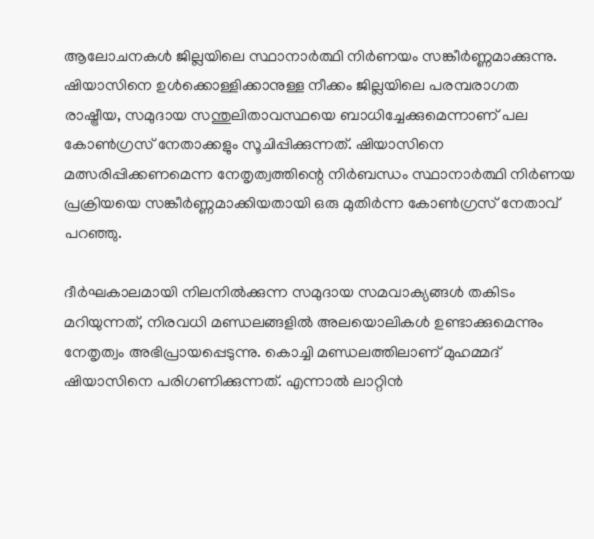ആലോചനകള്‍ ജില്ലയിലെ സ്ഥാനാര്‍ത്ഥി നിര്‍ണയം സങ്കീര്‍ണ്ണമാക്കുന്നു. ഷിയാസിനെ ഉള്‍ക്കൊള്ളിക്കാനുള്ള നീക്കം ജില്ലയിലെ പരമ്പരാഗത രാഷ്ട്രീയ, സമുദായ സന്തുലിതാവസ്ഥയെ ബാധിച്ചേക്കുമെന്നാണ് പല കോണ്‍ഗ്രസ് നേതാക്കളും സൂചിപ്പിക്കുന്നത്. ഷിയാസിനെ മത്സരിപ്പിക്കണമെന്ന നേതൃത്വത്തിന്റെ നിര്‍ബന്ധം സ്ഥാനാര്‍ത്ഥി നിര്‍ണയ പ്രക്രിയയെ സങ്കീര്‍ണ്ണമാക്കിയതായി ഒരു മുതിര്‍ന്ന കോണ്‍ഗ്രസ് നേതാവ് പറഞ്ഞു.

ദീര്‍ഘകാലമായി നിലനില്‍ക്കുന്ന സമുദായ സമവാക്യങ്ങള്‍ തകിടം മറിയുന്നത്, നിരവധി മണ്ഡലങ്ങളില്‍ അലയൊലികള്‍ ഉണ്ടാക്കുമെന്നും നേതൃത്വം അഭിപ്രായപ്പെടുന്നു. കൊച്ചി മണ്ഡലത്തിലാണ് മുഹമ്മദ് ഷിയാസിനെ പരിഗണിക്കുന്നത്. എന്നാല്‍ ലാറ്റിന്‍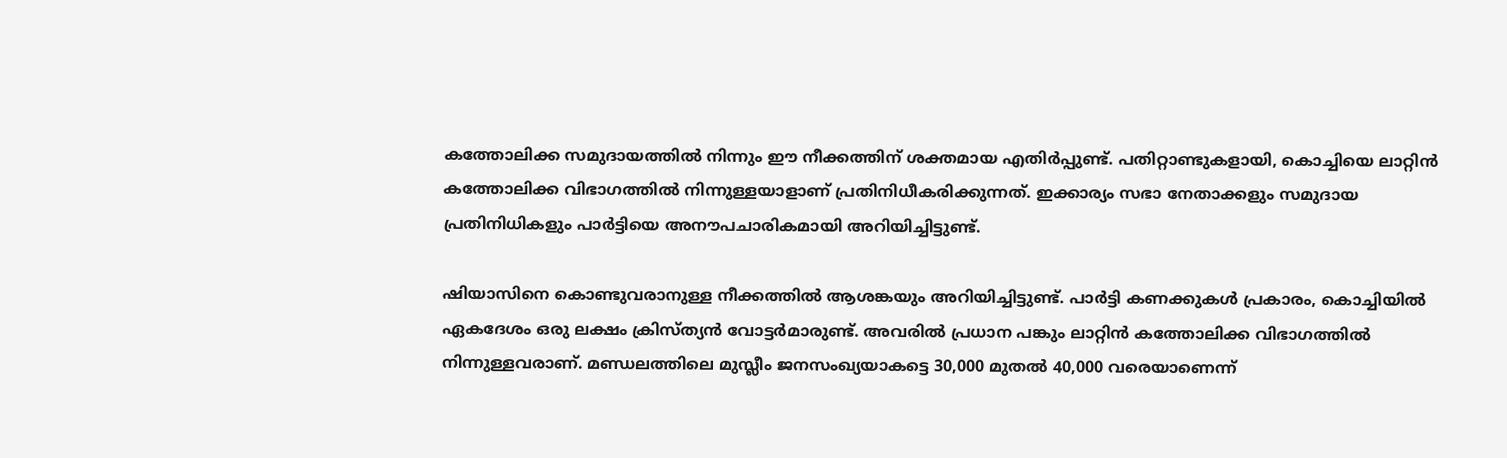കത്തോലിക്ക സമുദായത്തില്‍ നിന്നും ഈ നീക്കത്തിന് ശക്തമായ എതിര്‍പ്പുണ്ട്. പതിറ്റാണ്ടുകളായി, കൊച്ചിയെ ലാറ്റിന്‍ കത്തോലിക്ക വിഭാഗത്തില്‍ നിന്നുള്ളയാളാണ് പ്രതിനിധീകരിക്കുന്നത്. ഇക്കാര്യം സഭാ നേതാക്കളും സമുദായ പ്രതിനിധികളും പാര്‍ട്ടിയെ അനൗപചാരികമായി അറിയിച്ചിട്ടുണ്ട്.

ഷിയാസിനെ കൊണ്ടുവരാനുള്ള നീക്കത്തില്‍ ആശങ്കയും അറിയിച്ചിട്ടുണ്ട്. പാര്‍ട്ടി കണക്കുകള്‍ പ്രകാരം, കൊച്ചിയില്‍ ഏകദേശം ഒരു ലക്ഷം ക്രിസ്ത്യന്‍ വോട്ടര്‍മാരുണ്ട്. അവരില്‍ പ്രധാന പങ്കും ലാറ്റിന്‍ കത്തോലിക്ക വിഭാഗത്തില്‍ നിന്നുള്ളവരാണ്. മണ്ഡലത്തിലെ മുസ്ലീം ജനസംഖ്യയാകട്ടെ 30,000 മുതല്‍ 40,000 വരെയാണെന്ന്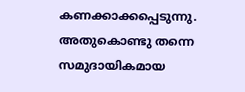കണക്കാക്കപ്പെടുന്നു. അതുകൊണ്ടു തന്നെ സമുദായികമായ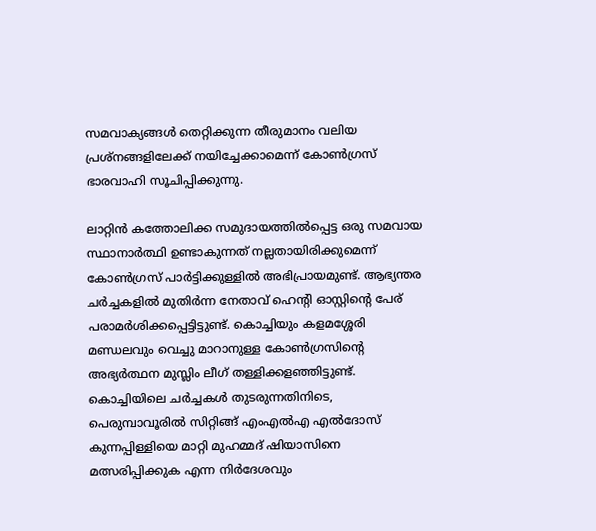സമവാക്യങ്ങള്‍ തെറ്റിക്കുന്ന തീരുമാനം വലിയ പ്രശ്‌നങ്ങളിലേക്ക് നയിച്ചേക്കാമെന്ന് കോണ്‍ഗ്രസ് ഭാരവാഹി സൂചിപ്പിക്കുന്നു.

ലാറ്റിന്‍ കത്തോലിക്ക സമുദായത്തില്‍പ്പെട്ട ഒരു സമവായ സ്ഥാനാര്‍ത്ഥി ഉണ്ടാകുന്നത് നല്ലതായിരിക്കുമെന്ന് കോണ്‍ഗ്രസ് പാര്‍ട്ടിക്കുള്ളില്‍ അഭിപ്രായമുണ്ട്. ആഭ്യന്തര ചര്‍ച്ചകളില്‍ മുതിര്‍ന്ന നേതാവ് ഹെന്റി ഓസ്റ്റിന്റെ പേര് പരാമര്‍ശിക്കപ്പെട്ടിട്ടുണ്ട്. കൊച്ചിയും കളമശ്ശേരി മണ്ഡലവും വെച്ചു മാറാനുള്ള കോണ്‍ഗ്രസിന്റെ അഭ്യര്‍ത്ഥന മുസ്ലിം ലീഗ് തള്ളിക്കളഞ്ഞിട്ടുണ്ട്. കൊച്ചിയിലെ ചര്‍ച്ചകള്‍ തുടരുന്നതിനിടെ, പെരുമ്പാവൂരില്‍ സിറ്റിങ്ങ് എംഎല്‍എ എല്‍ദോസ് കുന്നപ്പിള്ളിയെ മാറ്റി മുഹമ്മദ് ഷിയാസിനെ മത്സരിപ്പിക്കുക എന്ന നിര്‍ദേശവും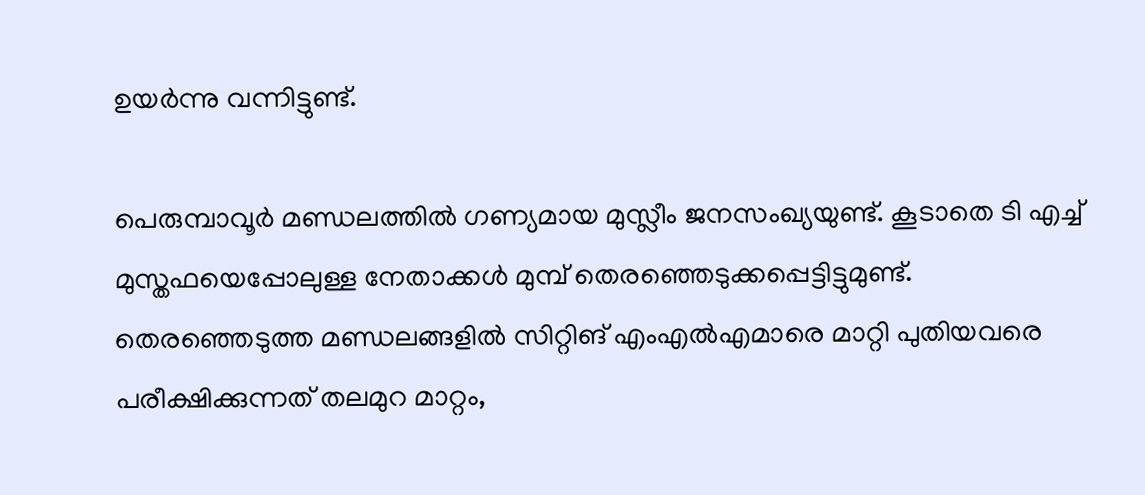ഉയര്‍ന്നു വന്നിട്ടുണ്ട്.

പെരുമ്പാവൂര്‍ മണ്ഡലത്തില്‍ ഗണ്യമായ മുസ്ലീം ജനസംഖ്യയുണ്ട്. കൂടാതെ ടി എച്ച് മുസ്തഫയെപ്പോലുള്ള നേതാക്കള്‍ മുമ്പ് തെരഞ്ഞെടുക്കപ്പെട്ടിട്ടുമുണ്ട്. തെരഞ്ഞെടുത്ത മണ്ഡലങ്ങളില്‍ സിറ്റിങ് എംഎല്‍എമാരെ മാറ്റി പുതിയവരെ പരീക്ഷിക്കുന്നത് തലമുറ മാറ്റം,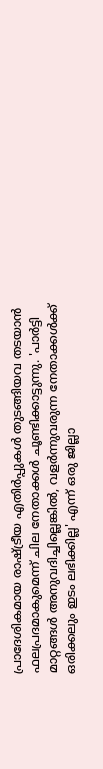പ്രാദേശികമായ രാഷ്ട്രീയ എതിര്‍പ്പുകള്‍ തുടങ്ങിയവ തടയാന്‍ ഫലപ്രദമാകുമെന്ന് ചില നേതാക്കള്‍ ചൂണ്ടിക്കാട്ടുന്നു. 'പാര്‍ട്ടി മാറ്റങ്ങള്‍ അനുവദിച്ചില്ലെങ്കില്‍, വളര്‍ന്നുവരുന്ന നേതാക്കള്‍ക്ക് ഒരിക്കലും ഇടം ലഭിക്കില്ല' എന്ന് ഒരു ജില്ലാ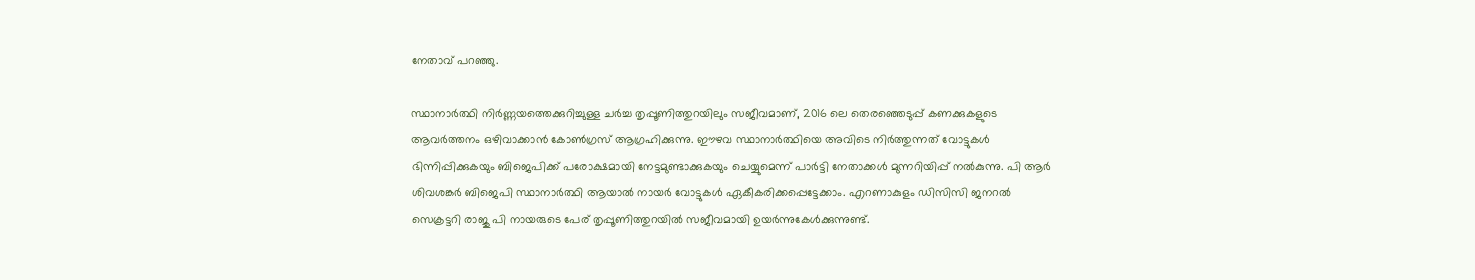നേതാവ് പറഞ്ഞു.

സ്ഥാനാര്‍ത്ഥി നിര്‍ണ്ണയത്തെക്കുറിച്ചുള്ള ചര്‍ച്ച തൃപ്പൂണിത്തുറയിലും സജീവമാണ്, 2016 ലെ തെരഞ്ഞെടുപ്പ് കണക്കുകളുടെ ആവര്‍ത്തനം ഒഴിവാക്കാന്‍ കോണ്‍ഗ്രസ് ആഗ്രഹിക്കുന്നു. ഈഴവ സ്ഥാനാര്‍ത്ഥിയെ അവിടെ നിര്‍ത്തുന്നത് വോട്ടുകള്‍ ഭിന്നിപ്പിക്കുകയും ബിജെപിക്ക് പരോക്ഷമായി നേട്ടമുണ്ടാക്കുകയും ചെയ്യുമെന്ന് പാര്‍ട്ടി നേതാക്കള്‍ മുന്നറിയിപ്പ് നല്‍കുന്നു. പി ആര്‍ ശിവശങ്കര്‍ ബിജെപി സ്ഥാനാര്‍ത്ഥി ആയാല്‍ നായര്‍ വോട്ടുകള്‍ ഏകീകരിക്കപ്പെട്ടേക്കാം. എറണാകുളം ഡിസിസി ജനറല്‍ സെക്രട്ടറി രാജു പി നായരുടെ പേര് തൃപ്പൂണിത്തുറയില്‍ സജീവമായി ഉയര്‍ന്നുകേള്‍ക്കുന്നുണ്ട്.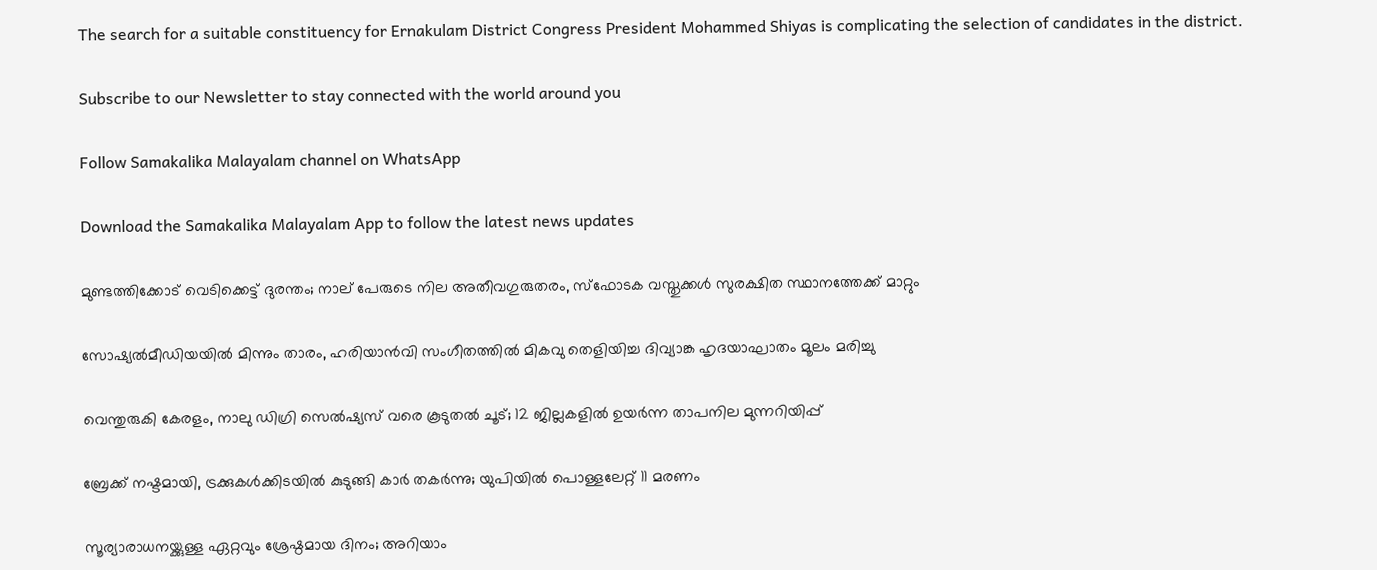The search for a suitable constituency for Ernakulam District Congress President Mohammed Shiyas is complicating the selection of candidates in the district.

Subscribe to our Newsletter to stay connected with the world around you

Follow Samakalika Malayalam channel on WhatsApp

Download the Samakalika Malayalam App to follow the latest news updates

മുണ്ടത്തിക്കോട് വെടിക്കെട്ട് ദുരന്തം; നാല് പേരുടെ നില അതീവഗുരുതരം, സ്ഫോടക വസ്തുക്കൾ സുരക്ഷിത സ്ഥാനത്തേക്ക് മാറ്റും

സോഷ്യൽമീഡിയയിൽ മിന്നും താരം, ഹരിയാൻവി സംഗീതത്തിൽ മികവു തെളിയിച്ച ദിവ്യാങ്ക ഹൃദയാഘാതം മൂലം മരിച്ചു

വെന്തുരുകി കേരളം, നാലു ഡിഗ്രി സെല്‍ഷ്യസ് വരെ കൂടുതല്‍ ചൂട്; 12 ജില്ലകളില്‍ ഉയര്‍ന്ന താപനില മുന്നറിയിപ്പ്

ബ്രേക്ക് നഷ്ടമായി, ട്രക്കുകള്‍ക്കിടയില്‍ കുടുങ്ങി കാര്‍ തകര്‍ന്നു; യുപിയില്‍ പൊള്ളലേറ്റ് 11 മരണം

സൂര്യാരാധനയ്ക്കുള്ള ഏറ്റവും ശ്രേഷ്ഠമായ ദിനം; അറിയാം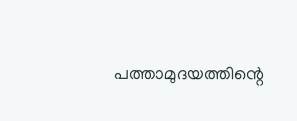പത്താമുദയത്തിന്റെ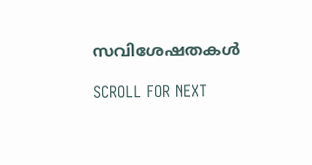സവിശേഷതകള്‍

SCROLL FOR NEXT